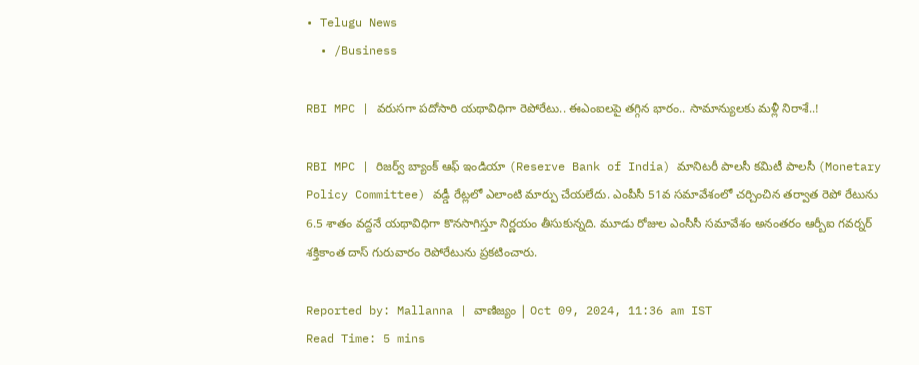• Telugu News
  • /Business

RBI MPC | వరుసగా పదోసారి యథావిధిగా రెపోరేటు.. ఈఎంఐలపై తగ్గిన భారం.. సామాన్యులకు మళ్లీ నిరాశే..!

RBI MPC | రిజర్వ్ బ్యాంక్ ఆఫ్ ఇండియా (Reserve Bank of India) మానిటరీ పాలసీ కమిటీ పాలసీ (Monetary Policy Committee) వడ్డీ రేట్లలో ఎలాంటి మార్పు చేయలేదు. ఎంపీసీ 51వ సమావేశంలో చర్చించిన తర్వాత రెపో రేటును 6.5 శాతం వద్దనే యథావిధిగా కొనసాగిస్తూ నిర్ణయం తీసుకున్నది. మూడు రోజుల ఎంసీసీ సమావేశం అనంతరం ఆర్బీఐ గవర్నర్ శక్తికాంత దాస్ గురువారం రెపోరేటును ప్రకటించారు.

Reported by: Mallanna | వాణిజ్యం | Oct 09, 2024, 11:36 am IST
Read Time: 5 mins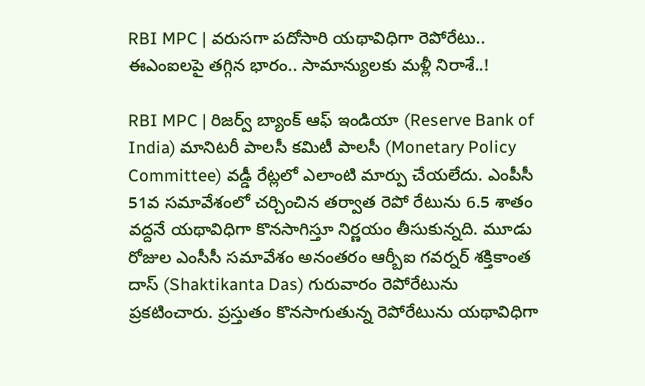RBI MPC | వరుసగా పదోసారి యథావిధిగా రెపోరేటు.. ఈఎంఐలపై తగ్గిన భారం.. సామాన్యులకు మళ్లీ నిరాశే..!

RBI MPC | రిజర్వ్ బ్యాంక్ ఆఫ్ ఇండియా (Reserve Bank of India) మానిటరీ పాలసీ కమిటీ పాలసీ (Monetary Policy Committee) వడ్డీ రేట్లలో ఎలాంటి మార్పు చేయలేదు. ఎంపీసీ 51వ సమావేశంలో చర్చించిన తర్వాత రెపో రేటును 6.5 శాతం వద్దనే యథావిధిగా కొనసాగిస్తూ నిర్ణయం తీసుకున్నది. మూడు రోజుల ఎంసీసీ సమావేశం అనంతరం ఆర్బీఐ గవర్నర్ శక్తికాంత దాస్ (Shaktikanta Das) గురువారం రెపోరేటును ప్రకటించారు. ప్రస్తుతం కొనసాగుతున్న రెపోరేటును యథావిధిగా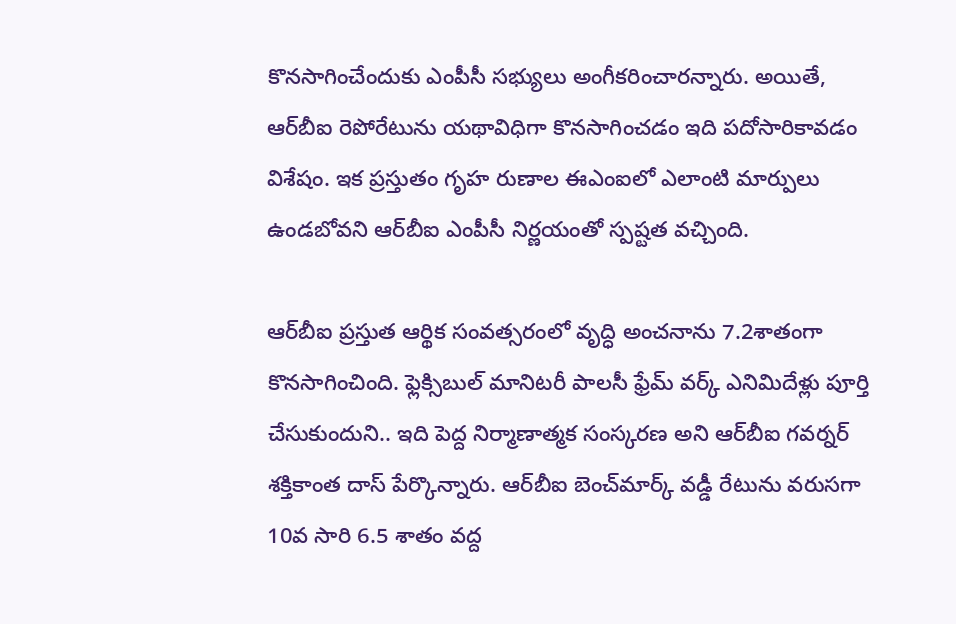కొనసాగించేందుకు ఎంపీసీ సభ్యులు అంగీకరించారన్నారు. అయితే, ఆర్‌బీఐ రెపోరేటును యథావిధిగా కొనసాగించడం ఇది పదోసారికావడం విశేషం. ఇక ప్రస్తుతం గృహ రుణాల ఈఎంఐలో ఎలాంటి మార్పులు ఉండబోవని ఆర్‌బీఐ ఎంపీసీ నిర్ణయంతో స్పష్టత వచ్చింది.

ఆర్‌బీఐ ప్రస్తుత ఆర్థిక సంవత్సరంలో వృద్ధి అంచనాను 7.2శాతంగా కొనసాగించింది. ఫ్లెక్సిబుల్‌ మానిటరీ పాలసీ ఫ్రేమ్‌ వర్క్‌ ఎనిమిదేళ్లు పూర్తి చేసుకుందుని.. ఇది పెద్ద నిర్మాణాత్మక సంస్కరణ అని ఆర్‌బీఐ గవర్నర్ శక్తికాంత దాస్ పేర్కొన్నారు. ఆర్‌బీఐ బెంచ్‌మార్క్ వడ్డీ రేటును వరుసగా 10వ సారి 6.5 శాతం వద్ద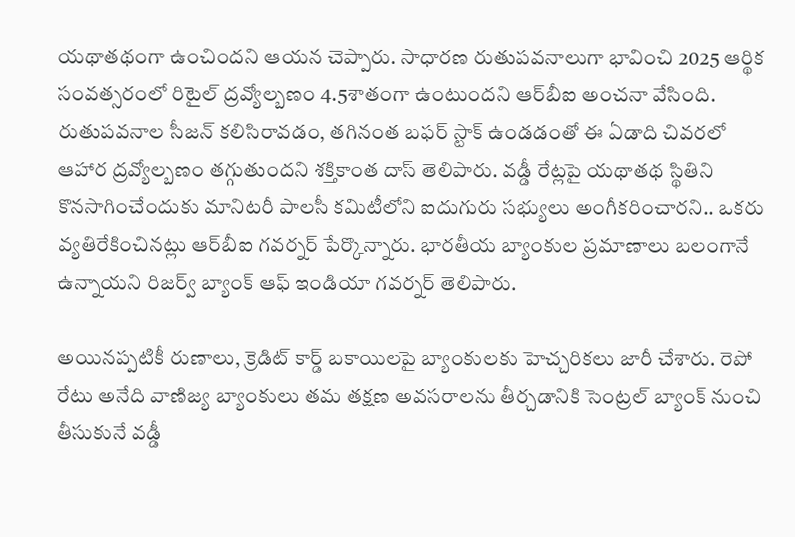యథాతథంగా ఉంచిందని ఆయన చెప్పారు. సాధారణ రుతుపవనాలుగా భావించి 2025 ఆర్థిక సంవత్సరంలో రిటైల్‌ ద్రవ్యోల్బణం 4.5శాతంగా ఉంటుందని ఆర్‌బీఐ అంచనా వేసింది. రుతుపవనాల సీజన్‌ కలిసిరావడం, తగినంత బఫర్‌ స్టాక్‌ ఉండడంతో ఈ ఏడాది చివరలో ఆహార ద్రవ్యోల్బణం తగ్గుతుందని శక్తికాంత దాస్‌ తెలిపారు. వడ్డీ రేట్లపై యథాతథ స్థితిని కొనసాగించేందుకు మానిటరీ పాలసీ కమిటీలోని ఐదుగురు సభ్యులు అంగీకరించారని.. ఒకరు వ్యతిరేకించినట్లు ఆర్‌బీఐ గవర్నర్‌ పేర్కొన్నారు. భారతీయ బ్యాంకుల ప్రమాణాలు బలంగానే ఉన్నాయని రిజర్వ్ బ్యాంక్ ఆఫ్ ఇండియా గవర్నర్ తెలిపారు.

అయినప్పటికీ రుణాలు, క్రెడిట్ కార్డ్ బకాయిలపై బ్యాంకులకు హెచ్చరికలు జారీ చేశారు. రెపో రేటు అనేది వాణిజ్య బ్యాంకులు తమ తక్షణ అవసరాలను తీర్చడానికి సెంట్రల్ బ్యాంక్ నుంచి తీసుకునే వడ్డీ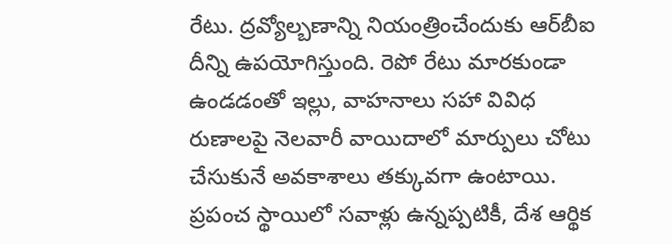రేటు. ద్రవ్యోల్బణాన్ని నియంత్రించేందుకు ఆర్‌బీఐ దీన్ని ఉపయోగిస్తుంది. రెపో రేటు మారకుండా ఉండడంతో ఇల్లు, వాహనాలు సహా వివిధ రుణాలపై నెలవారీ వాయిదాలో మార్పులు చోటు చేసుకునే అవకాశాలు తక్కువగా ఉంటాయి. ప్రపంచ స్థాయిలో సవాళ్లు ఉన్నప్పటికీ, దేశ ఆర్థిక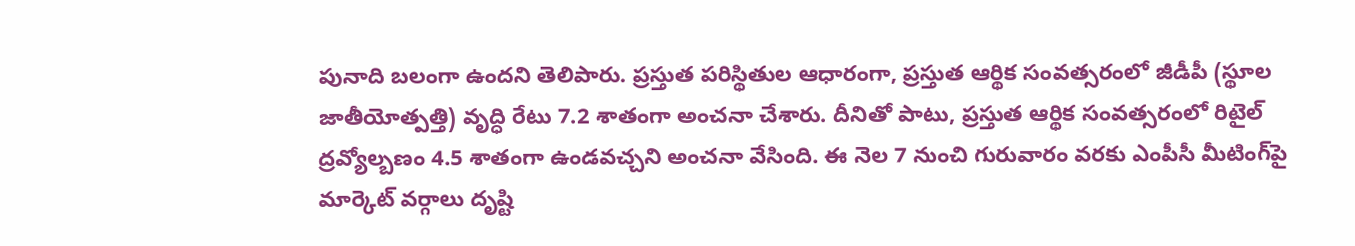పునాది బలంగా ఉందని తెలిపారు. ప్రస్తుత పరిస్థితుల ఆధారంగా, ప్రస్తుత ఆర్థిక సంవత్సరంలో జీడీపీ (స్థూల జాతీయోత్పత్తి) వృద్ధి రేటు 7.2 శాతంగా అంచనా చేశారు. దీనితో పాటు, ప్రస్తుత ఆర్థిక సంవత్సరంలో రిటైల్ ద్రవ్యోల్బణం 4.5 శాతంగా ఉండవచ్చని అంచనా వేసింది. ఈ నెల 7 నుంచి గురువారం వరకు ఎంపీసీ మీటింగ్‌పై మార్కెట్‌ వర్గాలు దృష్టి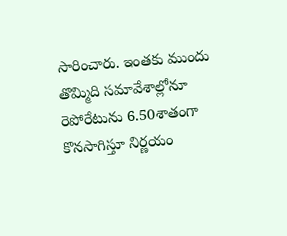సారించారు. ఇంతకు ముందు తొమ్మిది సమావేశాల్లోనూ రెపోరేటును 6.50శాతంగా కొనసాగిస్తూ నిర్ణయం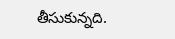తీసుకున్నది.